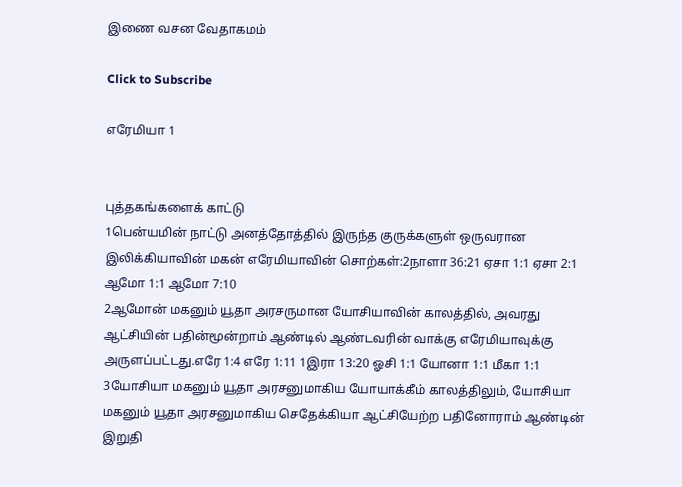இணை வசன வேதாகமம்

Click to Subscribe

எரேமியா 1


புத்தகங்களைக் காட்டு
1பென்யமின் நாட்டு அனத்தோத்தில் இருந்த குருக்களுள் ஒருவரான இலிக்கியாவின் மகன் எரேமியாவின் சொற்கள்:2நாளா 36:21 ஏசா 1:1 ஏசா 2:1 ஆமோ 1:1 ஆமோ 7:10
2ஆமோன் மகனும் யூதா அரசருமான யோசியாவின் காலத்தில், அவரது ஆட்சியின் பதின்மூன்றாம் ஆண்டில் ஆண்டவரின் வாக்கு எரேமியாவுக்கு அருளப்பட்டது.எரே 1:4 எரே 1:11 1இரா 13:20 ஓசி 1:1 யோனா 1:1 மீகா 1:1
3யோசியா மகனும் யூதா அரசனுமாகிய யோயாக்கீம் காலத்திலும், யோசியா மகனும் யூதா அரசனுமாகிய செதேக்கியா ஆட்சியேற்ற பதினோராம் ஆண்டின் இறுதி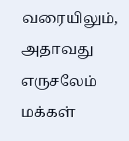வரையிலும், அதாவது எருசலேம் மக்கள்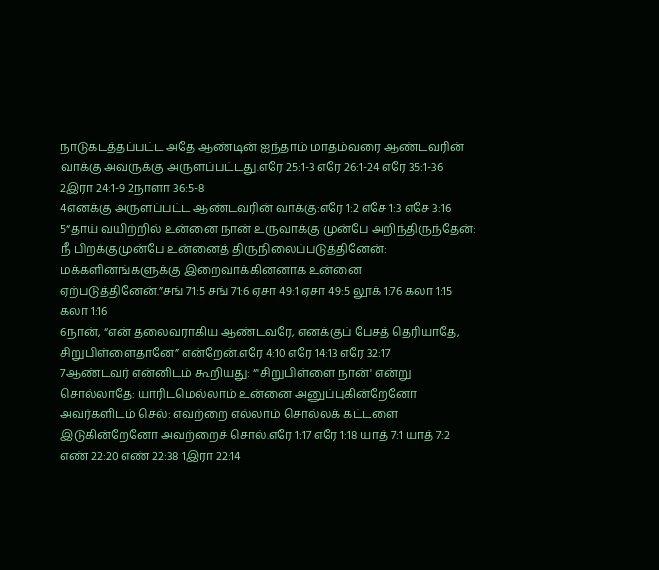நாடுகடத்தப்பட்ட அதே ஆண்டின் ஐந்தாம் மாதம்வரை ஆண்டவரின் வாக்கு அவருக்கு அருளப்பட்டது.எரே 25:1-3 எரே 26:1-24 எரே 35:1-36 2இரா 24:1-9 2நாளா 36:5-8
4எனக்கு அருளப்பட்ட ஆண்டவரின் வாக்கு:எரே 1:2 எசே 1:3 எசே 3:16
5“தாய் வயிற்றில் உன்னை நான் உருவாக்கு முன்பே அறிந்திருந்தேன்: நீ பிறக்குமுன்பே உன்னைத் திருநிலைப்படுத்தினேன்: மக்களினங்களுக்கு இறைவாக்கினனாக உன்னை ஏற்படுத்தினேன்.”சங் 71:5 சங் 71:6 ஏசா 49:1 ஏசா 49:5 லூக் 1:76 கலா 1:15 கலா 1:16
6நான், “என் தலைவராகிய ஆண்டவரே, எனக்குப் பேசத் தெரியாதே, சிறுபிள்ளைதானே” என்றேன்.எரே 4:10 எரே 14:13 எரே 32:17
7ஆண்டவர் என்னிடம் கூறியது: “'சிறுபிள்ளை நான்' என்று சொல்லாதே: யாரிடமெல்லாம் உன்னை அனுப்புகின்றேனோ அவர்களிடம் செல்: எவற்றை எல்லாம் சொல்லக் கட்டளை இடுகின்றேனோ அவற்றைச் சொல்.எரே 1:17 எரே 1:18 யாத் 7:1 யாத் 7:2 எண் 22:20 எண் 22:38 1இரா 22:14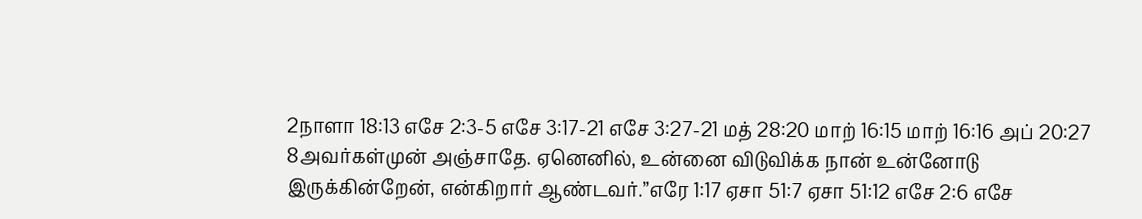2நாளா 18:13 எசே 2:3-5 எசே 3:17-21 எசே 3:27-21 மத் 28:20 மாற் 16:15 மாற் 16:16 அப் 20:27
8அவர்கள்முன் அஞ்சாதே. ஏனெனில், உன்னை விடுவிக்க நான் உன்னோடு இருக்கின்றேன், என்கிறார் ஆண்டவர்.”எரே 1:17 ஏசா 51:7 ஏசா 51:12 எசே 2:6 எசே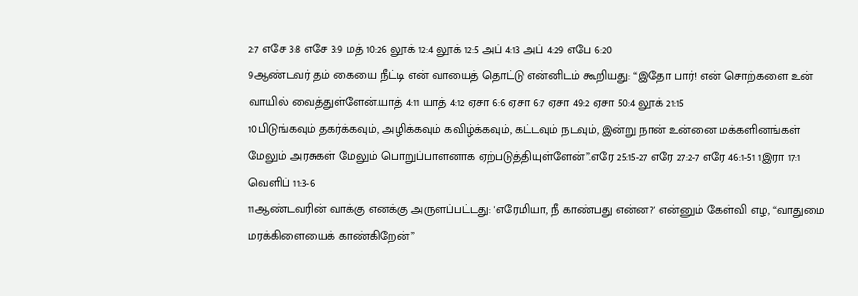2:7 எசே 3:8 எசே 3:9 மத் 10:26 லூக் 12:4 லூக் 12:5 அப் 4:13 அப் 4:29 எபே 6:20
9ஆண்டவர் தம் கையை நீட்டி என் வாயைத் தொட்டு என்னிடம் கூறியது: “இதோ பார்! என் சொற்களை உன் வாயில் வைத்துள்ளேன்.யாத் 4:11 யாத் 4:12 ஏசா 6:6 ஏசா 6:7 ஏசா 49:2 ஏசா 50:4 லூக் 21:15
10பிடுங்கவும் தகர்க்கவும், அழிக்கவும் கவிழ்க்கவும், கட்டவும் நடவும், இன்று நான் உன்னை மக்களினங்கள் மேலும் அரசுகள் மேலும் பொறுப்பாளனாக ஏற்படுத்தியுள்ளேன்”.எரே 25:15-27 எரே 27:2-7 எரே 46:1-51 1இரா 17:1 வெளிப் 11:3-6
11ஆண்டவரின் வாக்கு எனக்கு அருளப்பட்டது: 'எரேமியா, நீ காண்பது என்ன?' என்னும் கேள்வி எழ, “வாதுமை மரக்கிளையைக் காண்கிறேன்”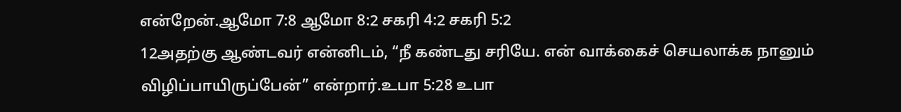என்றேன்.ஆமோ 7:8 ஆமோ 8:2 சகரி 4:2 சகரி 5:2
12அதற்கு ஆண்டவர் என்னிடம், “நீ கண்டது சரியே. என் வாக்கைச் செயலாக்க நானும் விழிப்பாயிருப்பேன்” என்றார்.உபா 5:28 உபா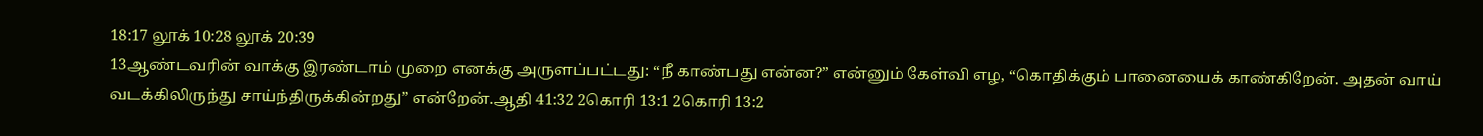18:17 லூக் 10:28 லூக் 20:39
13ஆண்டவரின் வாக்கு இரண்டாம் முறை எனக்கு அருளப்பட்டது: “நீ காண்பது என்ன?” என்னும் கேள்வி எழ, “கொதிக்கும் பானையைக் காண்கிறேன். அதன் வாய் வடக்கிலிருந்து சாய்ந்திருக்கின்றது” என்றேன்.ஆதி 41:32 2கொரி 13:1 2கொரி 13:2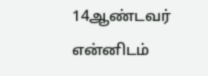14ஆண்டவர் என்னிடம்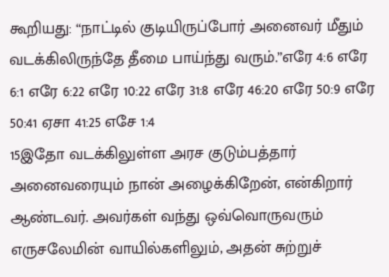கூறியது: “நாட்டில் குடியிருப்போர் அனைவர் மீதும் வடக்கிலிருந்தே தீமை பாய்ந்து வரும்.”எரே 4:6 எரே 6:1 எரே 6:22 எரே 10:22 எரே 31:8 எரே 46:20 எரே 50:9 எரே 50:41 ஏசா 41:25 எசே 1:4
15இதோ வடக்கிலுள்ள அரச குடும்பத்தார் அனைவரையும் நான் அழைக்கிறேன், என்கிறார் ஆண்டவர். அவர்கள் வந்து ஒவ்வொருவரும் எருசலேமின் வாயில்களிலும், அதன் சுற்றுச்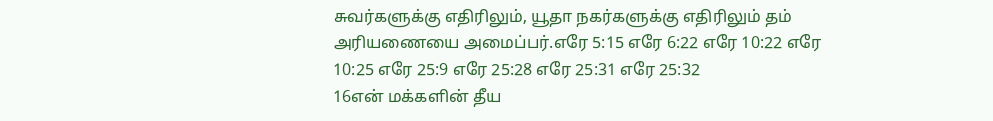சுவர்களுக்கு எதிரிலும், யூதா நகர்களுக்கு எதிரிலும் தம் அரியணையை அமைப்பர்.எரே 5:15 எரே 6:22 எரே 10:22 எரே 10:25 எரே 25:9 எரே 25:28 எரே 25:31 எரே 25:32
16என் மக்களின் தீய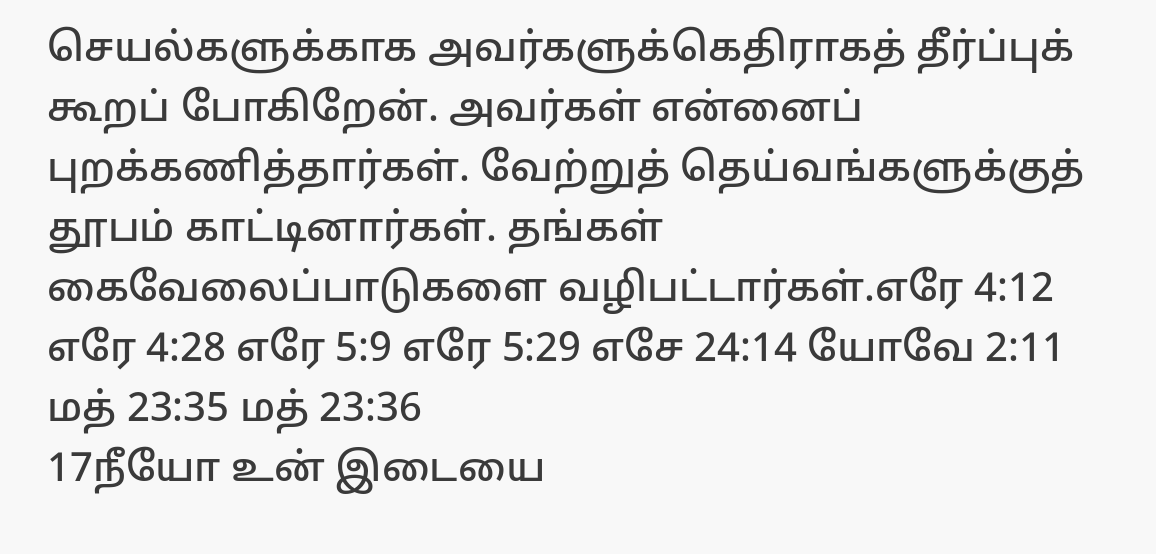செயல்களுக்காக அவர்களுக்கெதிராகத் தீர்ப்புக் கூறப் போகிறேன். அவர்கள் என்னைப் புறக்கணித்தார்கள். வேற்றுத் தெய்வங்களுக்குத் தூபம் காட்டினார்கள். தங்கள் கைவேலைப்பாடுகளை வழிபட்டார்கள்.எரே 4:12 எரே 4:28 எரே 5:9 எரே 5:29 எசே 24:14 யோவே 2:11 மத் 23:35 மத் 23:36
17நீயோ உன் இடையை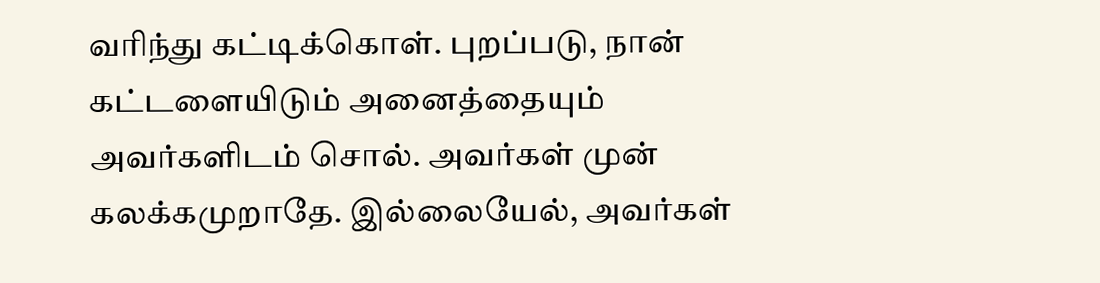வரிந்து கட்டிக்கொள். புறப்படு, நான் கட்டளையிடும் அனைத்தையும் அவர்களிடம் சொல். அவர்கள் முன் கலக்கமுறாதே. இல்லையேல், அவர்கள்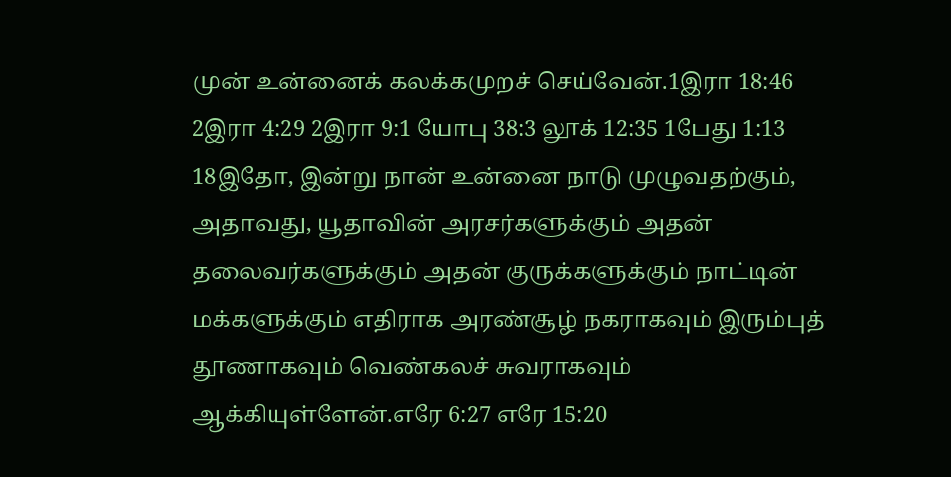முன் உன்னைக் கலக்கமுறச் செய்வேன்.1இரா 18:46 2இரா 4:29 2இரா 9:1 யோபு 38:3 லூக் 12:35 1பேது 1:13
18இதோ, இன்று நான் உன்னை நாடு முழுவதற்கும், அதாவது, யூதாவின் அரசர்களுக்கும் அதன் தலைவர்களுக்கும் அதன் குருக்களுக்கும் நாட்டின் மக்களுக்கும் எதிராக அரண்சூழ் நகராகவும் இரும்புத் தூணாகவும் வெண்கலச் சுவராகவும் ஆக்கியுள்ளேன்.எரே 6:27 எரே 15:20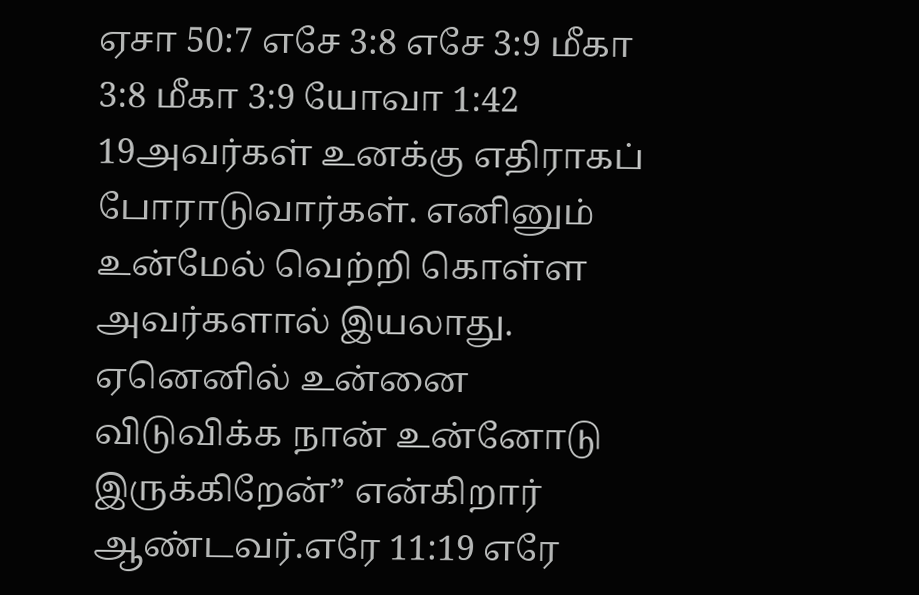ஏசா 50:7 எசே 3:8 எசே 3:9 மீகா 3:8 மீகா 3:9 யோவா 1:42
19அவர்கள் உனக்கு எதிராகப் போராடுவார்கள். எனினும் உன்மேல் வெற்றி கொள்ள அவர்களால் இயலாது. ஏனெனில் உன்னை விடுவிக்க நான் உன்னோடு இருக்கிறேன்” என்கிறார் ஆண்டவர்.எரே 11:19 எரே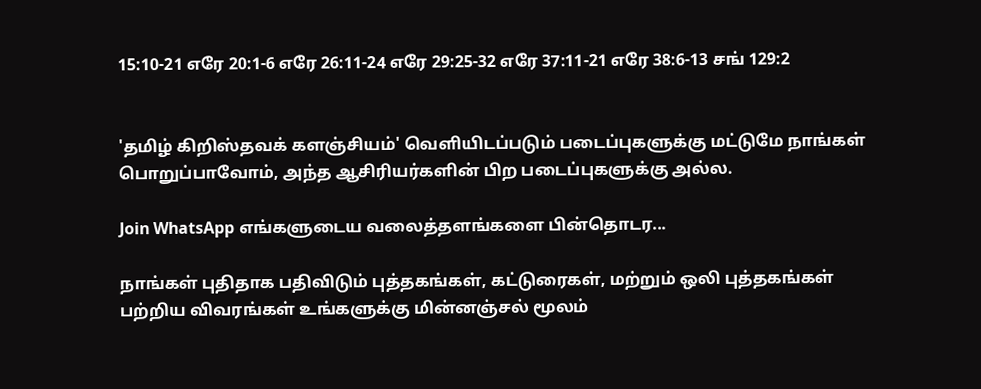15:10-21 எரே 20:1-6 எரே 26:11-24 எரே 29:25-32 எரே 37:11-21 எரே 38:6-13 சங் 129:2


'தமிழ் கிறிஸ்தவக் களஞ்சியம்' வெளியிடப்படும் படைப்புகளுக்கு மட்டுமே நாங்கள் பொறுப்பாவோம், அந்த ஆசிரியர்களின் பிற படைப்புகளுக்கு அல்ல.

Join WhatsApp எங்களுடைய வலைத்தளங்களை பின்தொடர...

நாங்கள் புதிதாக பதிவிடும் புத்தகங்கள், கட்டுரைகள், மற்றும் ஒலி புத்தகங்கள் பற்றிய விவரங்கள் உங்களுக்கு மின்னஞ்சல் மூலம்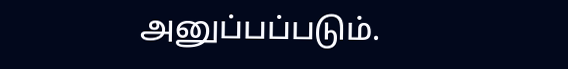அனுப்பப்படும்.